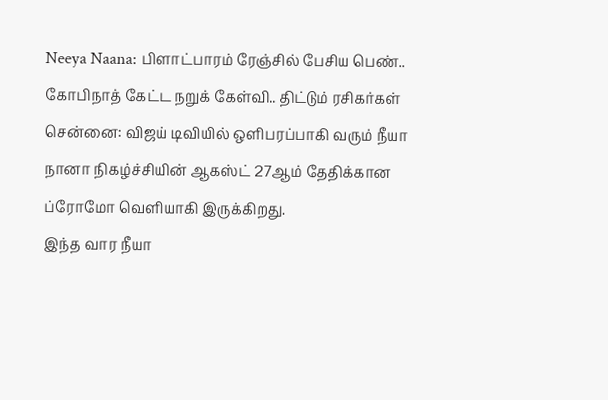Neeya Naana: பிளாட்பாரம் ரேஞ்சில் பேசிய பெண்.. கோபிநாத் கேட்ட நறுக் கேள்வி.. திட்டும் ரசிகர்கள்
சென்னை: விஜய் டிவியில் ஒளிபரப்பாகி வரும் நீயா நானா நிகழ்ச்சியின் ஆகஸ்ட் 27ஆம் தேதிக்கான ப்ரோமோ வெளியாகி இருக்கிறது.
இந்த வார நீயா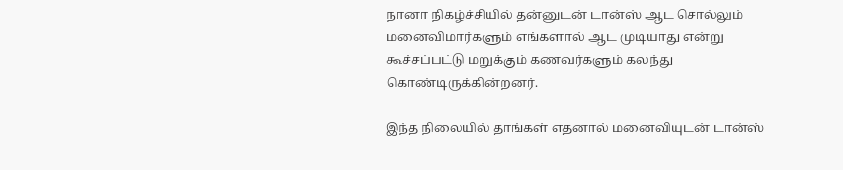நானா நிகழ்ச்சியில் தன்னுடன் டான்ஸ் ஆட சொல்லும் மனைவிமார்களும் எங்களால் ஆட முடியாது என்று கூச்சப்பட்டு மறுக்கும் கணவர்களும் கலந்து கொண்டிருக்கின்றனர்.

இந்த நிலையில் தாங்கள் எதனால் மனைவியுடன் டான்ஸ்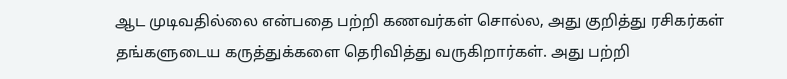ஆட முடிவதில்லை என்பதை பற்றி கணவர்கள் சொல்ல, அது குறித்து ரசிகர்கள் தங்களுடைய கருத்துக்களை தெரிவித்து வருகிறார்கள். அது பற்றி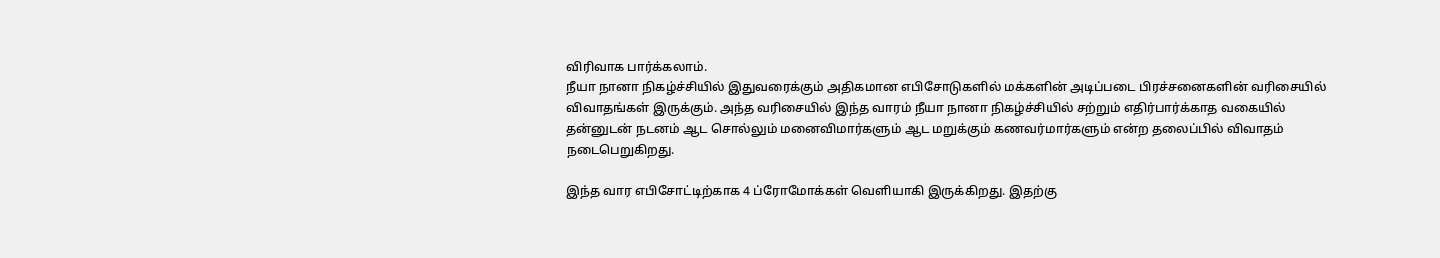விரிவாக பார்க்கலாம்.
நீயா நானா நிகழ்ச்சியில் இதுவரைக்கும் அதிகமான எபிசோடுகளில் மக்களின் அடிப்படை பிரச்சனைகளின் வரிசையில் விவாதங்கள் இருக்கும். அந்த வரிசையில் இந்த வாரம் நீயா நானா நிகழ்ச்சியில் சற்றும் எதிர்பார்க்காத வகையில் தன்னுடன் நடனம் ஆட சொல்லும் மனைவிமார்களும் ஆட மறுக்கும் கணவர்மார்களும் என்ற தலைப்பில் விவாதம் நடைபெறுகிறது.

இந்த வார எபிசோட்டிற்காக 4 ப்ரோமோக்கள் வெளியாகி இருக்கிறது. இதற்கு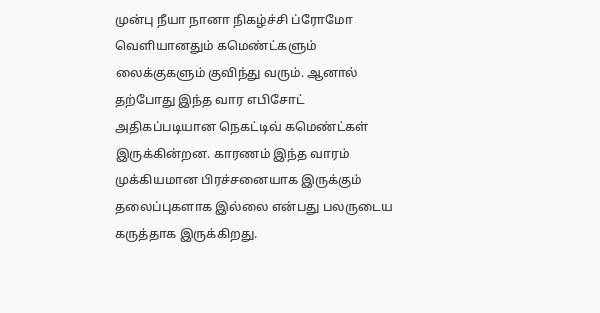முன்பு நீயா நானா நிகழ்ச்சி ப்ரோமோ வெளியானதும் கமெண்ட்களும் லைக்குகளும் குவிந்து வரும். ஆனால் தற்போது இந்த வார எபிசோட் அதிகப்படியான நெகட்டிவ் கமெண்ட்கள் இருக்கின்றன. காரணம் இந்த வாரம் முக்கியமான பிரச்சனையாக இருக்கும் தலைப்புகளாக இல்லை என்பது பலருடைய கருத்தாக இருக்கிறது.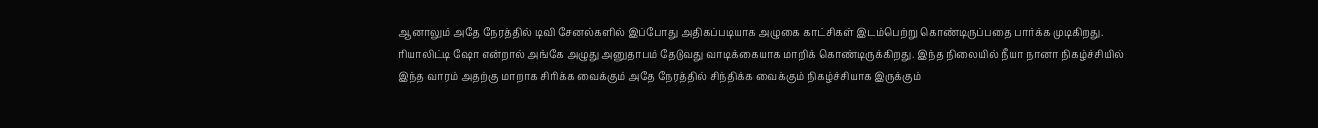ஆனாலும் அதே நேரத்தில் டிவி சேனல்களில் இப்போது அதிகப்படியாக அழுகை காட்சிகள் இடம்பெற்று கொண்டிருப்பதை பார்க்க முடிகிறது. ரியாலிட்டி ஷோ என்றால் அங்கே அழுது அனுதாபம் தேடுவது வாடிக்கையாக மாறிக் கொண்டிருக்கிறது. இந்த நிலையில் நீயா நானா நிகழ்ச்சியில் இந்த வாரம் அதற்கு மாறாக சிரிக்க வைக்கும் அதே நேரத்தில் சிந்திக்க வைக்கும் நிகழ்ச்சியாக இருக்கும்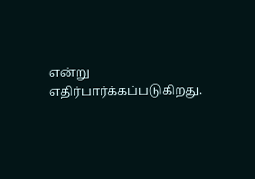என்று எதிர்பார்க்கப்படுகிறது.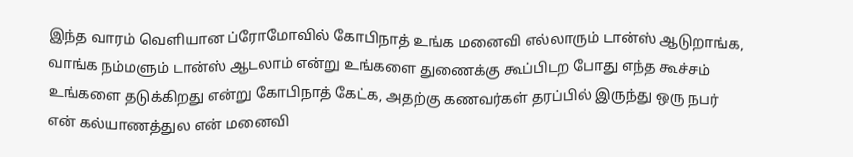இந்த வாரம் வெளியான ப்ரோமோவில் கோபிநாத் உங்க மனைவி எல்லாரும் டான்ஸ் ஆடுறாங்க, வாங்க நம்மளும் டான்ஸ் ஆடலாம் என்று உங்களை துணைக்கு கூப்பிடற போது எந்த கூச்சம் உங்களை தடுக்கிறது என்று கோபிநாத் கேட்க, அதற்கு கணவர்கள் தரப்பில் இருந்து ஒரு நபர் என் கல்யாணத்துல என் மனைவி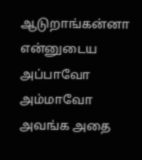ஆடுறாங்கன்னா என்னுடைய அப்பாவோ அம்மாவோ அவங்க அதை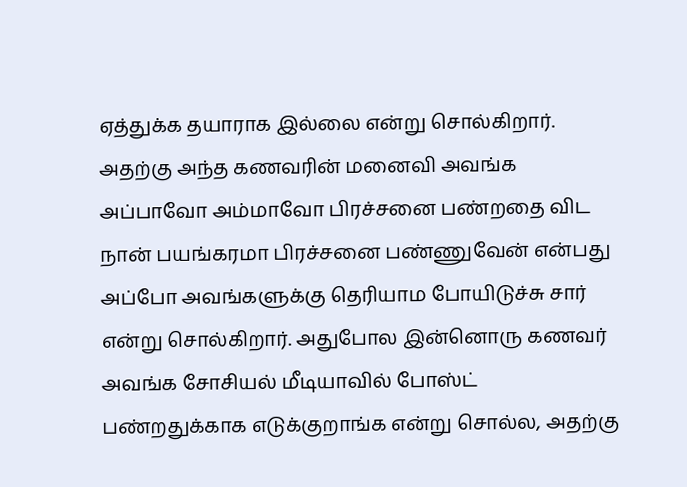ஏத்துக்க தயாராக இல்லை என்று சொல்கிறார்.
அதற்கு அந்த கணவரின் மனைவி அவங்க அப்பாவோ அம்மாவோ பிரச்சனை பண்றதை விட நான் பயங்கரமா பிரச்சனை பண்ணுவேன் என்பது அப்போ அவங்களுக்கு தெரியாம போயிடுச்சு சார் என்று சொல்கிறார். அதுபோல இன்னொரு கணவர் அவங்க சோசியல் மீடியாவில் போஸ்ட் பண்றதுக்காக எடுக்குறாங்க என்று சொல்ல, அதற்கு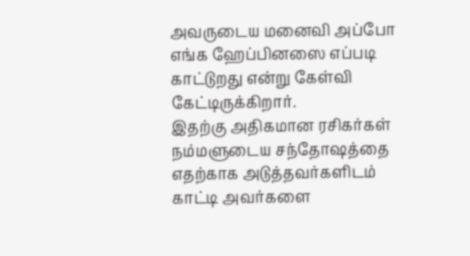அவருடைய மனைவி அப்போ எங்க ஹேப்பினஸை எப்படி காட்டுறது என்று கேள்வி கேட்டிருக்கிறார்.
இதற்கு அதிகமான ரசிகர்கள் நம்மளுடைய சந்தோஷத்தை எதற்காக அடுத்தவர்களிடம் காட்டி அவர்களை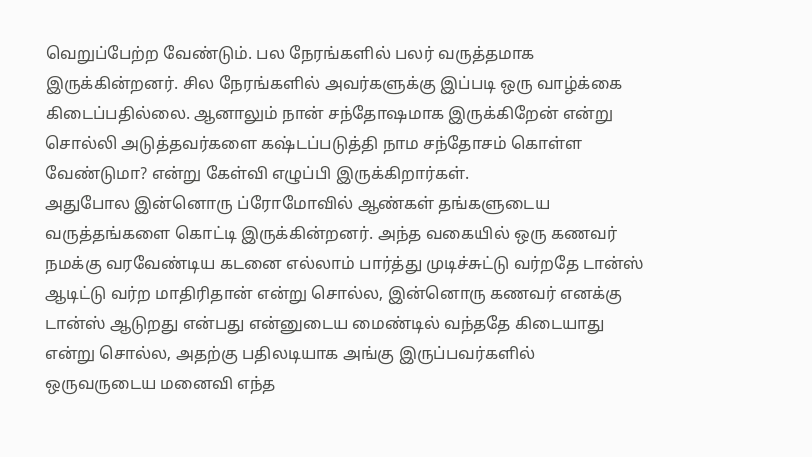வெறுப்பேற்ற வேண்டும். பல நேரங்களில் பலர் வருத்தமாக இருக்கின்றனர். சில நேரங்களில் அவர்களுக்கு இப்படி ஒரு வாழ்க்கை கிடைப்பதில்லை. ஆனாலும் நான் சந்தோஷமாக இருக்கிறேன் என்று சொல்லி அடுத்தவர்களை கஷ்டப்படுத்தி நாம சந்தோசம் கொள்ள வேண்டுமா? என்று கேள்வி எழுப்பி இருக்கிறார்கள்.
அதுபோல இன்னொரு ப்ரோமோவில் ஆண்கள் தங்களுடைய வருத்தங்களை கொட்டி இருக்கின்றனர். அந்த வகையில் ஒரு கணவர் நமக்கு வரவேண்டிய கடனை எல்லாம் பார்த்து முடிச்சுட்டு வர்றதே டான்ஸ் ஆடிட்டு வர்ற மாதிரிதான் என்று சொல்ல, இன்னொரு கணவர் எனக்கு டான்ஸ் ஆடுறது என்பது என்னுடைய மைண்டில் வந்ததே கிடையாது என்று சொல்ல, அதற்கு பதிலடியாக அங்கு இருப்பவர்களில் ஒருவருடைய மனைவி எந்த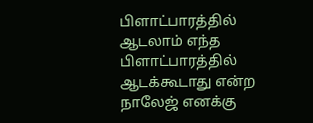பிளாட்பாரத்தில் ஆடலாம் எந்த பிளாட்பாரத்தில் ஆடக்கூடாது என்ற நாலேஜ் எனக்கு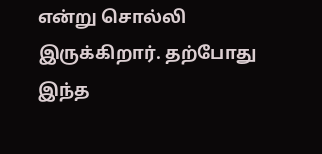என்று சொல்லி இருக்கிறார். தற்போது இந்த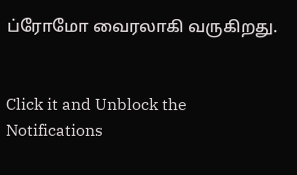ப்ரோமோ வைரலாகி வருகிறது.


Click it and Unblock the Notifications